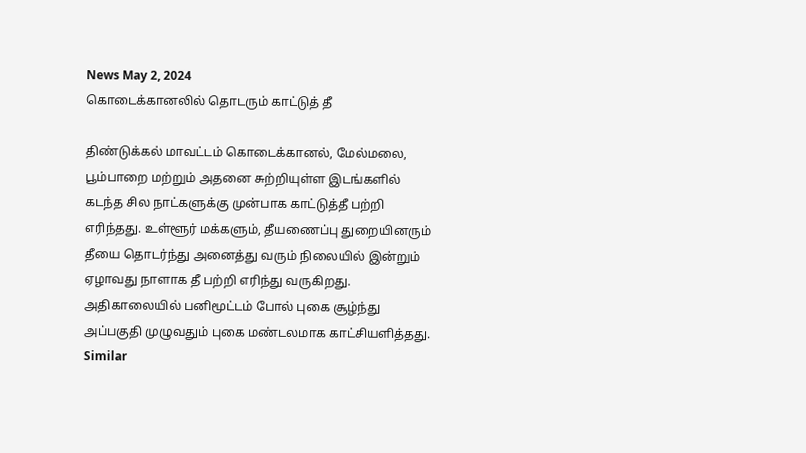News May 2, 2024
கொடைக்கானலில் தொடரும் காட்டுத் தீ

திண்டுக்கல் மாவட்டம் கொடைக்கானல், மேல்மலை, பூம்பாறை மற்றும் அதனை சுற்றியுள்ள இடங்களில் கடந்த சில நாட்களுக்கு முன்பாக காட்டுத்தீ பற்றி எரிந்தது. உள்ளூர் மக்களும், தீயணைப்பு துறையினரும் தீயை தொடர்ந்து அனைத்து வரும் நிலையில் இன்றும் ஏழாவது நாளாக தீ பற்றி எரிந்து வருகிறது. அதிகாலையில் பனிமூட்டம் போல் புகை சூழ்ந்து அப்பகுதி முழுவதும் புகை மண்டலமாக காட்சியளித்தது.
Similar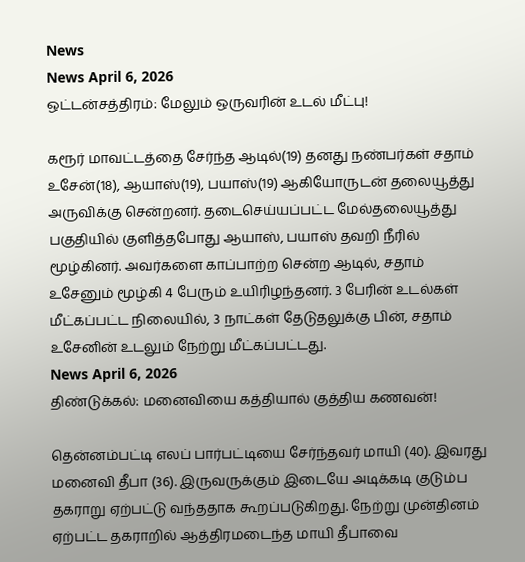News
News April 6, 2026
ஒட்டன்சத்திரம்: மேலும் ஒருவரின் உடல் மீட்பு!

கரூர் மாவட்டத்தை சேர்ந்த ஆடில்(19) தனது நண்பர்கள் சதாம் உசேன்(18), ஆயாஸ்(19), பயாஸ்(19) ஆகியோருடன் தலையூத்து அருவிக்கு சென்றனர். தடைசெய்யப்பட்ட மேல்தலையூத்து பகுதியில் குளித்தபோது ஆயாஸ், பயாஸ் தவறி நீரில் மூழ்கினர். அவர்களை காப்பாற்ற சென்ற ஆடில், சதாம் உசேனும் மூழ்கி 4 பேரும் உயிரிழந்தனர். 3 பேரின் உடல்கள் மீட்கப்பட்ட நிலையில், 3 நாட்கள் தேடுதலுக்கு பின், சதாம் உசேனின் உடலும் நேற்று மீட்கப்பட்டது.
News April 6, 2026
திண்டுக்கல்: மனைவியை கத்தியால் குத்திய கணவன்!

தென்னம்பட்டி எலப் பார்பட்டியை சேர்ந்தவர் மாயி (40). இவரது மனைவி தீபா (36). இருவருக்கும் இடையே அடிக்கடி குடும்ப தகராறு ஏற்பட்டு வந்ததாக கூறப்படுகிறது. நேற்று முன்தினம் ஏற்பட்ட தகராறில் ஆத்திரமடைந்த மாயி தீபாவை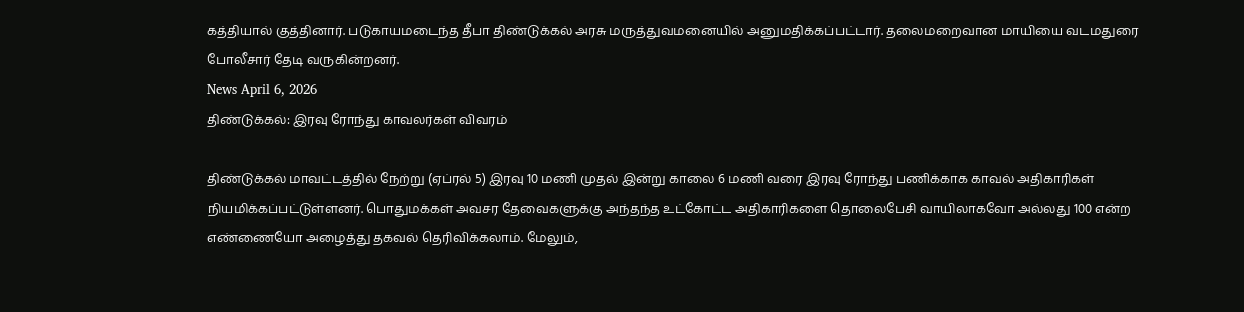கத்தியால் குத்தினார். படுகாயமடைந்த தீபா திண்டுக்கல் அரசு மருத்துவமனையில் அனுமதிக்கப்பட்டார். தலைமறைவான மாயியை வடமதுரை போலீசார் தேடி வருகின்றனர்.
News April 6, 2026
திண்டுக்கல்: இரவு ரோந்து காவலர்கள் விவரம்

திண்டுக்கல் மாவட்டத்தில் நேற்று (ஏப்ரல் 5) இரவு 10 மணி முதல் இன்று காலை 6 மணி வரை இரவு ரோந்து பணிக்காக காவல் அதிகாரிகள் நியமிக்கப்பட்டுள்ளனர். பொதுமக்கள் அவசர தேவைகளுக்கு அந்தந்த உட்கோட்ட அதிகாரிகளை தொலைபேசி வாயிலாகவோ அல்லது 100 என்ற எண்ணையோ அழைத்து தகவல் தெரிவிக்கலாம். மேலும்,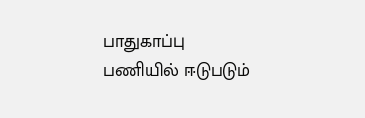பாதுகாப்பு பணியில் ஈடுபடும்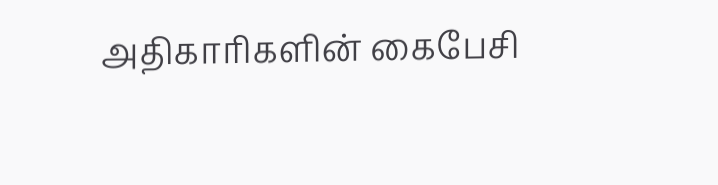அதிகாரிகளின் கைபேசி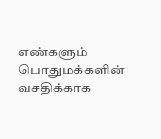எண்களும் பொதுமக்களின் வசதிக்காக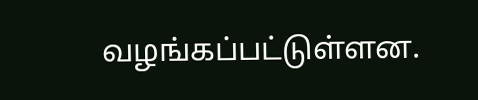வழங்கப்பட்டுள்ளன.